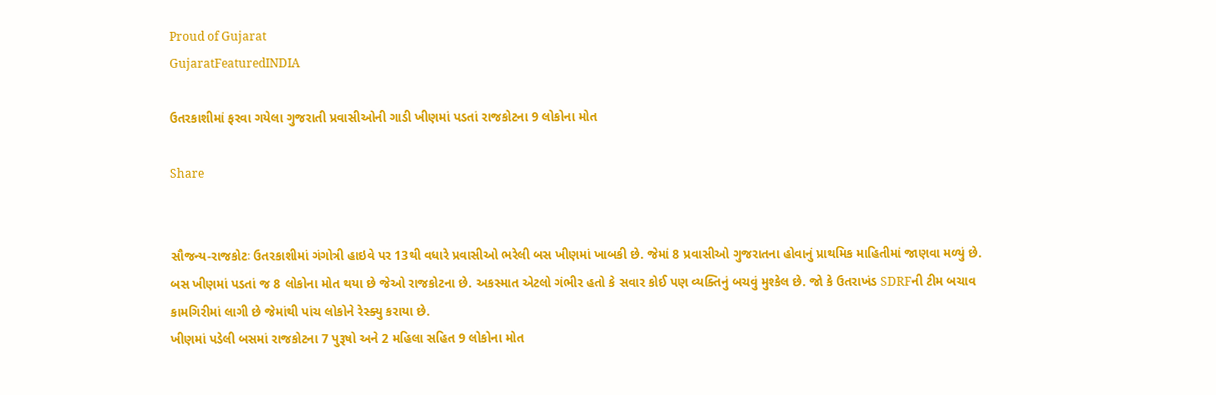Proud of Gujarat
GujaratFeaturedINDIA

ઉતરકાશીમાં ફરવા ગયેલા ગુજરાતી પ્રવાસીઓની ગાડી ખીણમાં પડતાં રાજકોટના 9 લોકોના મોત

Share


સૌજન્ય-રાજકોટઃ ઉતરકાશીમાં ગંગોત્રી હાઇવે પર 13થી વધારે પ્રવાસીઓ ભરેલી બસ ખીણમાં ખાબકી છે. જેમાં 8 પ્રવાસીઓ ગુજરાતના હોવાનું પ્રાથમિક માહિતીમાં જાણવા મળ્યું છે. બસ ખીણમાં પડતાં જ 8 લોકોના મોત થયા છે જેઓ રાજકોટના છે. અકસ્માત એટલો ગંભીર હતો કે સવાર કોઈ પણ વ્યક્તિનું બચવું મુશ્કેલ છે. જો કે ઉતરાખંડ SDRFની ટીમ બચાવ કામગિરીમાં લાગી છે જેમાંથી પાંચ લોકોને રેસ્ક્યુ કરાયા છે.
ખીણમાં પડેલી બસમાં રાજકોટના 7 પુરૂષો અને 2 મહિલા સહિત 9 લોકોના મોત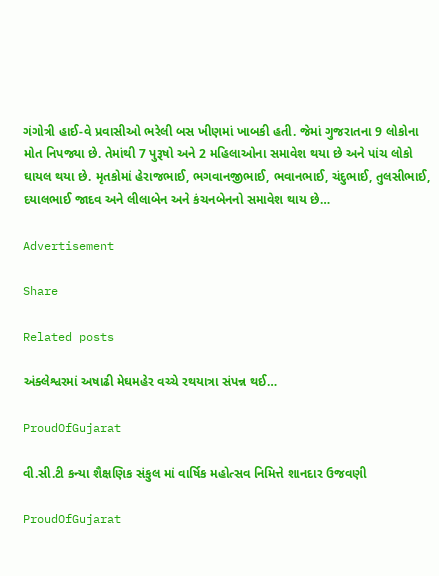ગંગોત્રી હાઈ-વે પ્રવાસીઓ ભરેલી બસ ખીણમાં ખાબકી હતી. જેમાં ગુજરાતના 9 લોકોના મોત નિપજ્યા છે. તેમાંથી 7 પુરૂષો અને 2 મહિલાઓના સમાવેશ થયા છે અને પાંચ લોકો ઘાયલ થયા છે. મૃતકોમાં હેરાજભાઈ, ભગવાનજીભાઈ, ભવાનભાઈ, ચંદુભાઈ, તુલસીભાઈ, દયાલભાઈ જાદવ અને લીલાબેન અને કંચનબેનનો સમાવેશ થાય છે…

Advertisement

Share

Related posts

અંક્લેશ્વરમાં અષાઢી મેઘમહેર વચ્ચે રથયાત્રા સંપન્ન થઈ…

ProudOfGujarat

વી.સી.ટી કન્યા શૈક્ષણિક સંકુલ માં વાર્ષિક મહોત્સવ નિમિત્તે શાનદાર ઉજવણી

ProudOfGujarat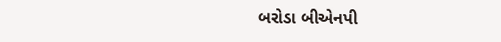બરોડા બીએનપી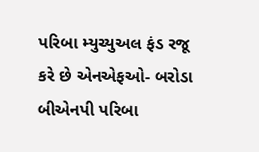પરિબા મ્યુચ્યુઅલ ફંડ રજૂ કરે છે એનએફઓ- બરોડા બીએનપી પરિબા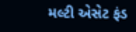મલ્ટી એસેટ ફંડ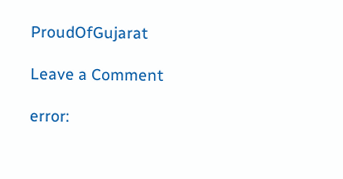ProudOfGujarat

Leave a Comment

error: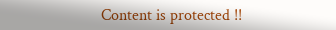Content is protected !!